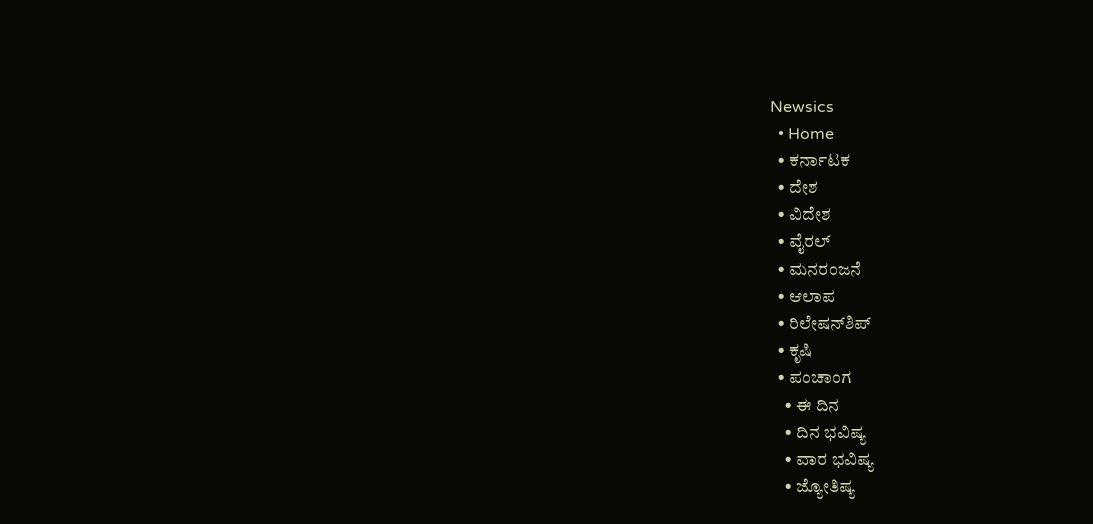Newsics
  • Home
  • ಕರ್ನಾಟಕ
  • ದೇಶ
  • ವಿದೇಶ
  • ವೈರಲ್
  • ಮನರಂಜನೆ
  • ಆಲಾಪ
  • ರಿಲೇಷನ್‌ಶಿಪ್
  • ಕೃಷಿ
  • ಪಂಚಾಂಗ
    • ಈ ದಿನ
    • ದಿನ ಭವಿಷ್ಯ
    • ವಾರ ಭವಿಷ್ಯ
    • ಜ್ಯೋತಿಷ್ಯ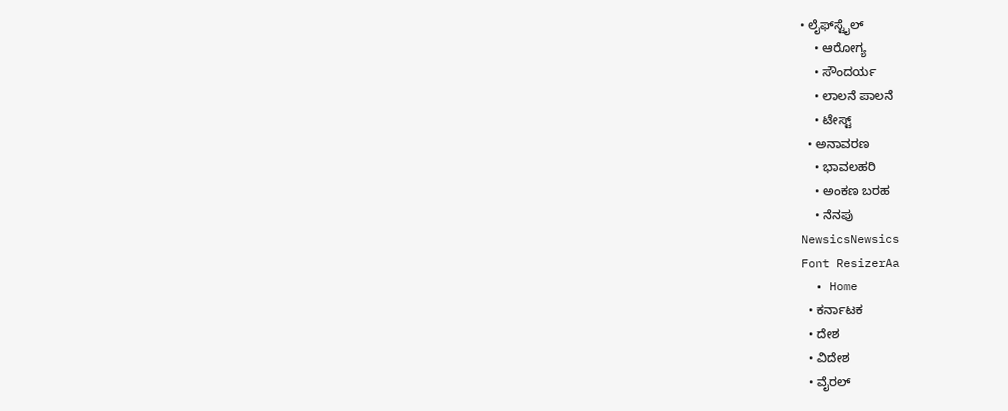• ಲೈಫ್‌ಸ್ಟೈಲ್
    • ಆರೋಗ್ಯ
    • ಸೌಂದರ್ಯ
    • ಲಾಲನೆ ಪಾಲನೆ
    • ಟೇಸ್ಟ್
  • ಅನಾವರಣ
    • ಭಾವಲಹರಿ
    • ಅಂಕಣ ಬರಹ
    • ನೆನಪು
NewsicsNewsics
Font ResizerAa
  • Home
  • ಕರ್ನಾಟಕ
  • ದೇಶ
  • ವಿದೇಶ
  • ವೈರಲ್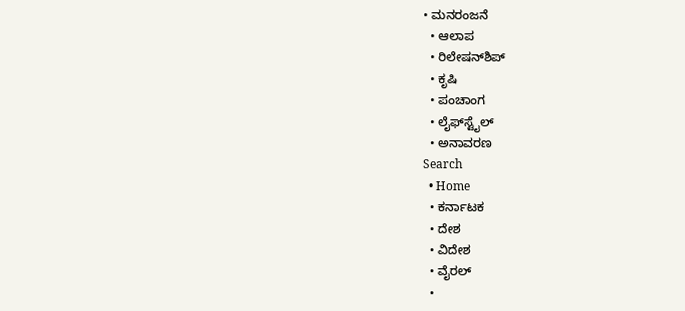• ಮನರಂಜನೆ
  • ಆಲಾಪ
  • ರಿಲೇಷನ್‌ಶಿಪ್
  • ಕೃಷಿ
  • ಪಂಚಾಂಗ
  • ಲೈಫ್‌ಸ್ಟೈಲ್
  • ಅನಾವರಣ
Search
  • Home
  • ಕರ್ನಾಟಕ
  • ದೇಶ
  • ವಿದೇಶ
  • ವೈರಲ್
  •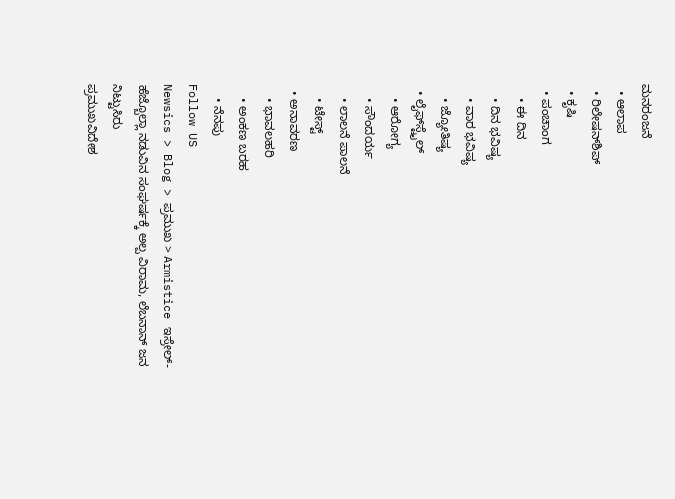ಮನರಂಜನೆ
  • ಆಲಾಪ
  • ರಿಲೇಷನ್‌ಶಿಪ್
  • ಕೃಷಿ
  • ಪಂಚಾಂಗ
    • ಈ ದಿನ
    • ದಿನ ಭವಿಷ್ಯ
    • ವಾರ ಭವಿಷ್ಯ
    • ಜ್ಯೋತಿಷ್ಯ
  • ಲೈಫ್‌ಸ್ಟೈಲ್
    • ಆರೋಗ್ಯ
    • ಸೌಂದರ್ಯ
    • ಲಾಲನೆ ಪಾಲನೆ
    • ಟೇಸ್ಟ್
  • ಅನಾವರಣ
    • ಭಾವಲಹರಿ
    • ಅಂಕಣ ಬರಹ
    • ನೆನಪು
Follow US
Newsics > Blog > ಪ್ರಮುಖ > Armistice ಇಸ್ರೇಲ್‌- ಹೆಜ್ಬೊಲ್ಲಾ ನಡುವಿನ ಸಂಘರ್ಷಕ್ಕೆ ಅಲ್ಪ ವಿರಾಮ, ಲೆಬನಾನ್ ಜನ ನಿಟ್ಟುಸಿರು
ಪ್ರಮುಖವಿದೇಶ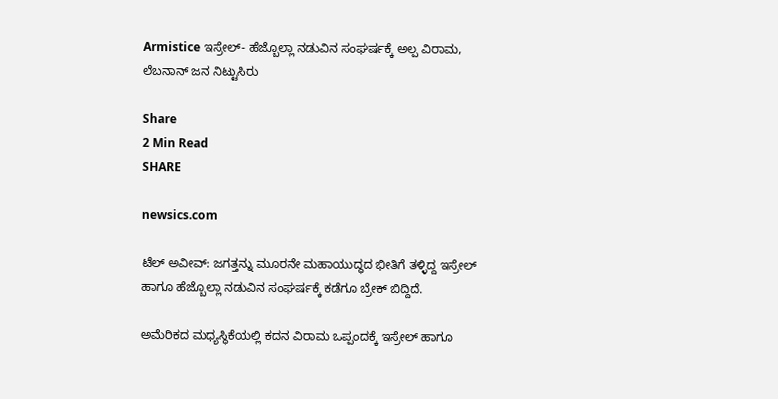Armistice ಇಸ್ರೇಲ್‌- ಹೆಜ್ಬೊಲ್ಲಾ ನಡುವಿನ ಸಂಘರ್ಷಕ್ಕೆ ಅಲ್ಪ ವಿರಾಮ, ಲೆಬನಾನ್ ಜನ ನಿಟ್ಟುಸಿರು

Share
2 Min Read
SHARE

newsics.com

ಟೆಲ್‌ ಅವೀವ್‌: ಜಗತ್ತನ್ನು ಮೂರನೇ ಮಹಾಯುದ್ಧದ ಭೀತಿಗೆ ತಳ್ಳಿದ್ದ ಇಸ್ರೇಲ್‌ ಹಾಗೂ ಹೆಜ್ಬೊಲ್ಲಾ ನಡುವಿನ ಸಂಘರ್ಷಕ್ಕೆ ಕಡೆಗೂ ಬ್ರೇಕ್‌ ಬಿದ್ದಿದೆ.

ಅಮೆರಿಕದ ಮಧ್ಯಸ್ಥಿಕೆಯಲ್ಲಿ ಕದನ ವಿರಾಮ ಒಪ್ಪಂದಕ್ಕೆ ಇಸ್ರೇಲ್‌ ಹಾಗೂ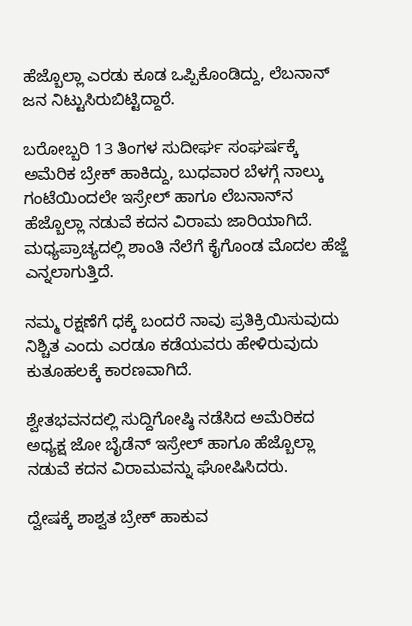ಹೆಜ್ಬೊಲ್ಲಾ ಎರಡು ಕೂಡ ಒಪ್ಪಿಕೊಂಡಿದ್ದು, ಲೆಬನಾನ್‌ ಜನ ನಿಟ್ಟುಸಿರುಬಿಟ್ಟಿದ್ದಾರೆ.

ಬರೋಬ್ಬರಿ 13 ತಿಂಗಳ ಸುದೀರ್ಘ ಸಂಘರ್ಷಕ್ಕೆ ಅಮೆರಿಕ ಬ್ರೇಕ್‌ ಹಾಕಿದ್ದು, ಬುಧವಾರ ಬೆಳಗ್ಗೆ ನಾಲ್ಕು ಗಂಟೆಯಿಂದಲೇ ಇಸ್ರೇಲ್‌ ಹಾಗೂ ಲೆಬನಾನ್‌ನ ಹೆಜ್ಬೊಲ್ಲಾ ನಡುವೆ ಕದನ ವಿರಾಮ ಜಾರಿಯಾಗಿದೆ. ಮಧ್ಯಪ್ರಾಚ್ಯದಲ್ಲಿ ಶಾಂತಿ ನೆಲೆಗೆ ಕೈಗೊಂಡ ಮೊದಲ ಹೆಜ್ಜೆ ಎನ್ನಲಾಗುತ್ತಿದೆ.

ನಮ್ಮ ರಕ್ಷಣೆಗೆ ಧಕ್ಕೆ ಬಂದರೆ ನಾವು ಪ್ರತಿಕ್ರಿಯಿಸುವುದು ನಿಶ್ಚಿತ ಎಂದು ಎರಡೂ ಕಡೆಯವರು ಹೇಳಿರುವುದು ಕುತೂಹಲಕ್ಕೆ ಕಾರಣವಾಗಿದೆ.

ಶ್ವೇತಭವನದಲ್ಲಿ ಸುದ್ದಿಗೋಷ್ಠಿ ನಡೆಸಿದ ಅಮೆರಿಕದ ಅಧ್ಯಕ್ಷ ಜೋ ಬೈಡೆನ್‌ ಇಸ್ರೇಲ್‌ ಹಾಗೂ ಹೆಜ್ಬೊಲ್ಲಾ ನಡುವೆ ಕದನ ವಿರಾಮವನ್ನು ಘೋಷಿಸಿದರು.

ದ್ವೇಷಕ್ಕೆ ಶಾಶ್ವತ ಬ್ರೇಕ್‌ ಹಾಕುವ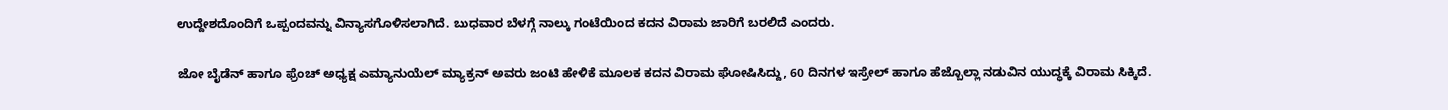ಉದ್ದೇಶದೊಂದಿಗೆ ಒಪ್ಪಂದವನ್ನು ವಿನ್ಯಾಸಗೊಳಿಸಲಾಗಿದೆ. ಬುಧವಾರ ಬೆಳಗ್ಗೆ ನಾಲ್ಕು ಗಂಟೆಯಿಂದ ಕದನ ವಿರಾಮ ಜಾರಿಗೆ ಬರಲಿದೆ ಎಂದರು.

ಜೋ ಬೈಡೆನ್‌ ಹಾಗೂ ಫ್ರೆಂಚ್‌ ಅಧ್ಯಕ್ಷ ಎಮ್ಯಾನುಯೆಲ್‌ ಮ್ಯಾಕ್ರನ್‌ ಅವರು ಜಂಟಿ ಹೇಳಿಕೆ ಮೂಲಕ ಕದನ ವಿರಾಮ ಘೋಷಿಸಿದ್ದು, 60 ದಿನಗಳ ಇಸ್ರೇಲ್‌ ಹಾಗೂ ಹೆಜ್ಬೊಲ್ಲಾ ನಡುವಿನ ಯುದ್ಧಕ್ಕೆ ವಿರಾಮ ಸಿಕ್ಕಿದೆ.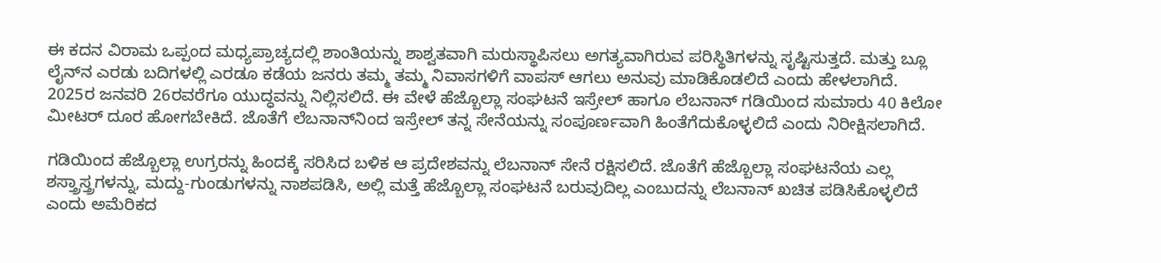ಈ ಕದನ ವಿರಾಮ ಒಪ್ಪಂದ ಮಧ್ಯಪ್ರಾಚ್ಯದಲ್ಲಿ ಶಾಂತಿಯನ್ನು ಶಾಶ್ವತವಾಗಿ ಮರುಸ್ಥಾಪಿಸಲು ಅಗತ್ಯವಾಗಿರುವ ಪರಿಸ್ಥಿತಿಗಳನ್ನು ಸೃಷ್ಟಿಸುತ್ತದೆ. ಮತ್ತು ಬ್ಲೂ ಲೈನ್‌ನ ಎರಡು ಬದಿಗಳಲ್ಲಿ ಎರಡೂ ಕಡೆಯ ಜನರು ತಮ್ಮ ತಮ್ಮ ನಿವಾಸಗಳಿಗೆ ವಾಪಸ್‌ ಆಗಲು ಅನುವು ಮಾಡಿಕೊಡಲಿದೆ ಎಂದು ಹೇಳಲಾಗಿದೆ. 2025ರ ಜನವರಿ 26ರವರೆಗೂ ಯುದ್ಧವನ್ನು ನಿಲ್ಲಿಸಲಿದೆ. ಈ ವೇಳೆ ಹೆಜ್ಬೊಲ್ಲಾ ಸಂಘಟನೆ ಇಸ್ರೇಲ್‌ ಹಾಗೂ ಲೆಬನಾನ್‌ ಗಡಿಯಿಂದ ಸುಮಾರು 40 ಕಿಲೋ ಮೀಟರ್‌ ದೂರ ಹೋಗಬೇಕಿದೆ. ಜೊತೆಗೆ ಲೆಬನಾನ್‌ನಿಂದ ಇಸ್ರೇಲ್‌ ತನ್ನ ಸೇನೆಯನ್ನು ಸಂಪೂರ್ಣವಾಗಿ ಹಿಂತೆಗೆದುಕೊಳ್ಳಲಿದೆ ಎಂದು ನಿರೀಕ್ಷಿಸಲಾಗಿದೆ.

ಗಡಿಯಿಂದ ಹೆಜ್ಬೊಲ್ಲಾ ಉಗ್ರರನ್ನು ಹಿಂದಕ್ಕೆ ಸರಿಸಿದ ಬಳಿಕ ಆ ಪ್ರದೇಶವನ್ನು ಲೆಬನಾನ್‌ ಸೇನೆ ರಕ್ಷಿಸಲಿದೆ. ಜೊತೆಗೆ ಹೆಜ್ಬೊಲ್ಲಾ ಸಂಘಟನೆಯ ಎಲ್ಲ ಶಸ್ತ್ರಾಸ್ತ್ರಗಳನ್ನು, ಮದ್ದು-ಗುಂಡುಗಳನ್ನು ನಾಶಪಡಿಸಿ, ಅಲ್ಲಿ ಮತ್ತೆ ಹೆಜ್ಬೊಲ್ಲಾ ಸಂಘಟನೆ ಬರುವುದಿಲ್ಲ ಎಂಬುದನ್ನು ಲೆಬನಾನ್‌ ಖಚಿತ ಪಡಿಸಿಕೊಳ್ಳಲಿದೆ ಎಂದು ಅಮೆರಿಕದ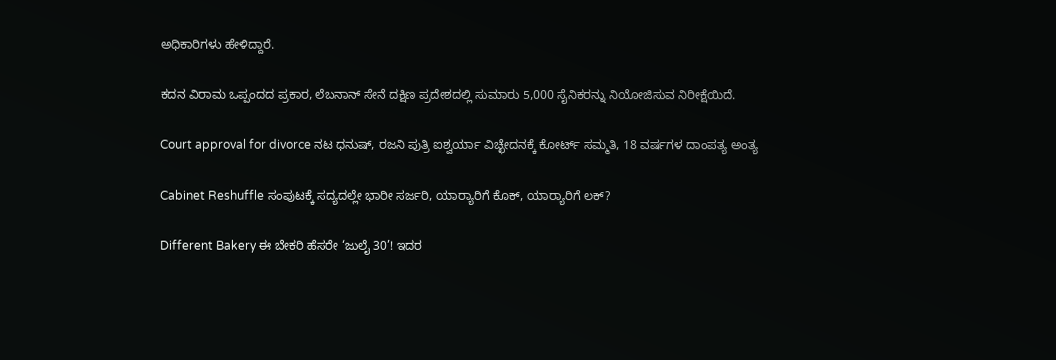ಅಧಿಕಾರಿಗಳು ಹೇಳಿದ್ದಾರೆ.

ಕದನ ವಿರಾಮ ಒಪ್ಪಂದದ ಪ್ರಕಾರ, ಲೆಬನಾನ್ ಸೇನೆ ದಕ್ಷಿಣ ಪ್ರದೇಶದಲ್ಲಿ ಸುಮಾರು 5,000 ಸೈನಿಕರನ್ನು ನಿಯೋಜಿಸುವ ನಿರೀಕ್ಷೆಯಿದೆ.

Court approval for divorce ನಟ ಧನುಷ್, ರಜನಿ ಪುತ್ರಿ ಐಶ್ವರ್ಯಾ ವಿಚ್ಛೇದನಕ್ಕೆ ಕೋರ್ಟ್ ಸಮ್ಮತಿ, 18 ವರ್ಷಗಳ ದಾಂಪತ್ಯ ಅಂತ್ಯ

Cabinet Reshuffle ಸಂಪುಟಕ್ಕೆ ಸದ್ಯದಲ್ಲೇ ಭಾರೀ ಸರ್ಜರಿ, ಯಾರ‌್ಯಾರಿಗೆ ಕೊಕ್, ಯಾರ‌್ಯಾರಿಗೆ ಲಕ್?

Different Bakery ಈ ಬೇಕರಿ ಹೆಸರೇ ‘ಜುಲೈ 30’! ಇದರ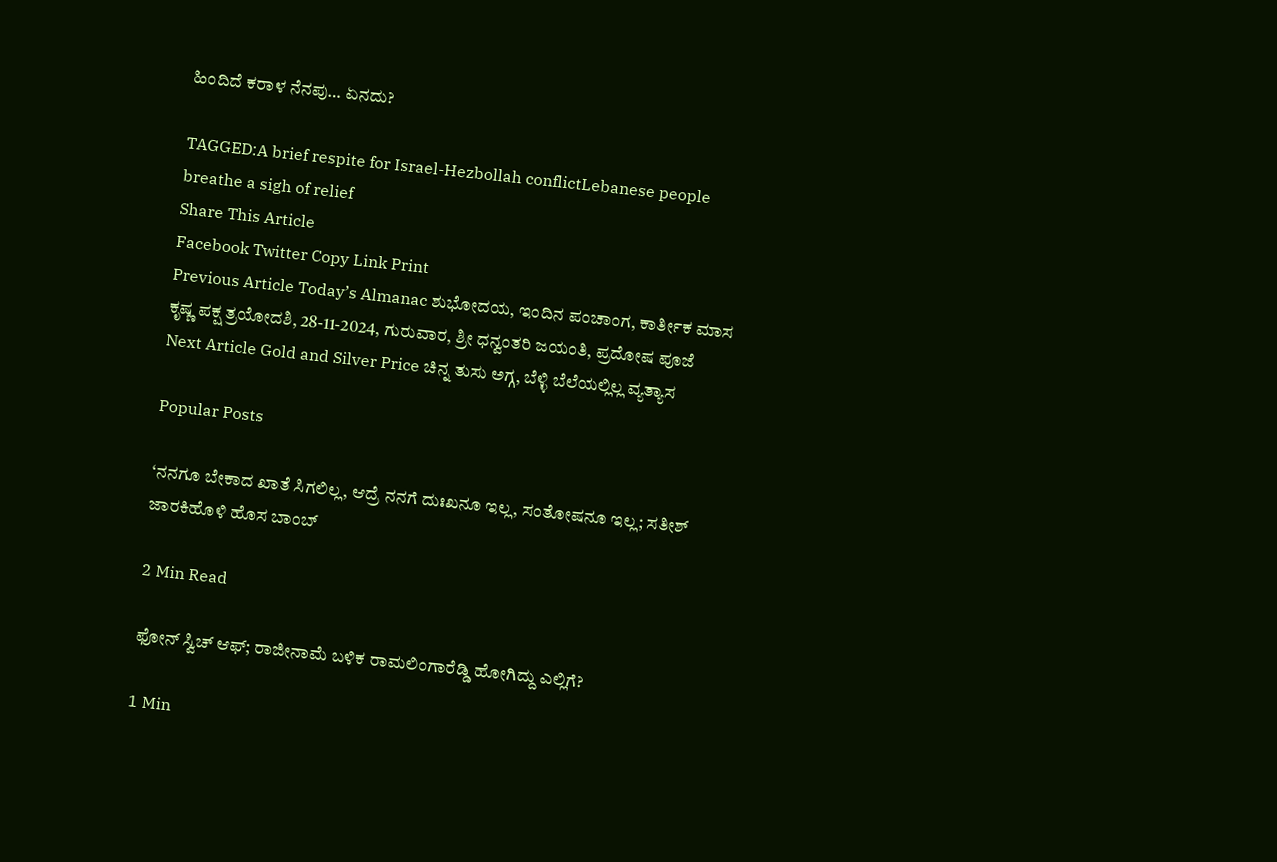ಹಿಂದಿದೆ ಕರಾಳ ನೆನಪು… ಏನದು?

TAGGED:A brief respite for Israel-Hezbollah conflictLebanese people breathe a sigh of relief
Share This Article
Facebook Twitter Copy Link Print
Previous Article Today’s Almanac ಶುಭೋದಯ, ಇಂದಿನ ಪಂಚಾಂಗ, ಕಾರ್ತೀಕ ಮಾಸ ಕೃಷ್ಣ ಪಕ್ಷ ತ್ರಯೋದಶಿ, 28-11-2024, ಗುರುವಾರ, ಶ್ರೀ ಧನ್ವಂತರಿ ಜಯಂತಿ, ಪ್ರದೋಷ ಪೂಜೆ
Next Article Gold and Silver Price ಚಿನ್ನ ತುಸು ಅಗ್ಗ, ಬೆಳ್ಳಿ‌ ಬೆಲೆಯಲ್ಲಿಲ್ಲ ವ್ಯತ್ಯಾಸ

Popular Posts

‘ನನಗೂ ಬೇಕಾದ ಖಾತೆ ಸಿಗಲಿಲ್ಲ, ಆದ್ರೆ ನನಗೆ ದುಃಖನೂ ಇಲ್ಲ, ಸಂತೋಷನೂ ಇಲ್ಲ; ಸತೀಶ್ ಜಾರಕಿಹೊಳಿ ಹೊಸ ಬಾಂಬ್

2 Min Read

ಫೋನ್ ಸ್ವಿಚ್ ಆಫ್; ರಾಜೀನಾಮೆ ಬಳಿಕ ರಾಮಲಿಂಗಾರೆಡ್ಡಿ ಹೋಗಿದ್ದು ಎಲ್ಲಿಗೆ?

1 Min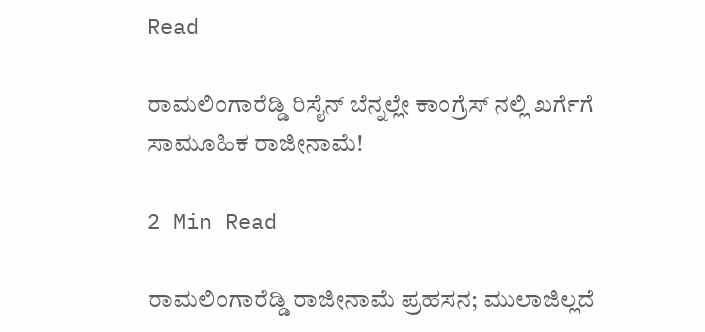Read

ರಾಮಲಿಂಗಾರೆಡ್ಡಿ ರಿಸೈನ್ ಬೆನ್ನಲ್ಲೇ ಕಾಂಗ್ರೆಸ್ ನಲ್ಲಿ ಖರ್ಗೆಗೆ ಸಾಮೂಹಿಕ ರಾಜೀನಾಮೆ!

2 Min Read

ರಾಮಲಿಂಗಾರೆಡ್ಡಿ ರಾಜೀನಾಮೆ ಪ್ರಹಸನ; ಮುಲಾಜಿಲ್ಲದೆ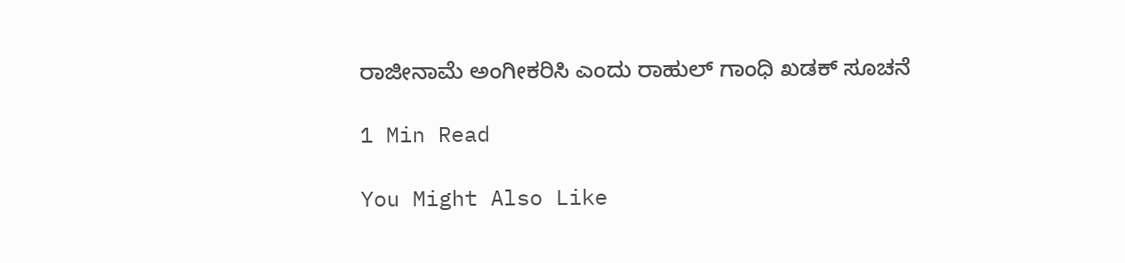ರಾಜೀನಾಮೆ ಅಂಗೀಕರಿಸಿ ಎಂದು ರಾಹುಲ್ ಗಾಂಧಿ ಖಡಕ್ ಸೂಚನೆ

1 Min Read

You Might Also Like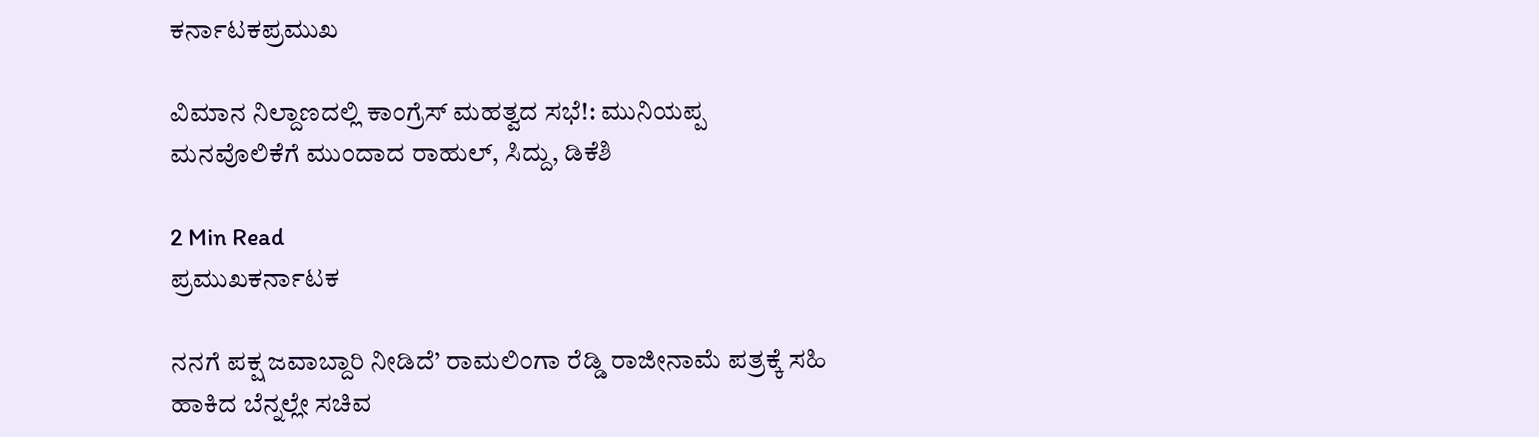ಕರ್ನಾಟಕಪ್ರಮುಖ

ವಿಮಾನ ನಿಲ್ದಾಣದಲ್ಲಿ ಕಾಂಗ್ರೆಸ್ ಮಹತ್ವದ ಸಭೆ!: ಮುನಿಯಪ್ಪ ಮನವೊಲಿಕೆಗೆ ಮುಂದಾದ ರಾಹುಲ್, ಸಿದ್ದು, ಡಿಕೆಶಿ

2 Min Read
ಪ್ರಮುಖಕರ್ನಾಟಕ

ನನಗೆ ಪಕ್ಷ ಜವಾಬ್ದಾರಿ ನೀಡಿದೆ’ ರಾಮಲಿಂಗಾ ರೆಡ್ಡಿ ರಾಜೀನಾಮೆ ಪತ್ರಕ್ಕೆ ಸಹಿ ಹಾಕಿದ ಬೆನ್ನಲ್ಲೇ ಸಚಿವ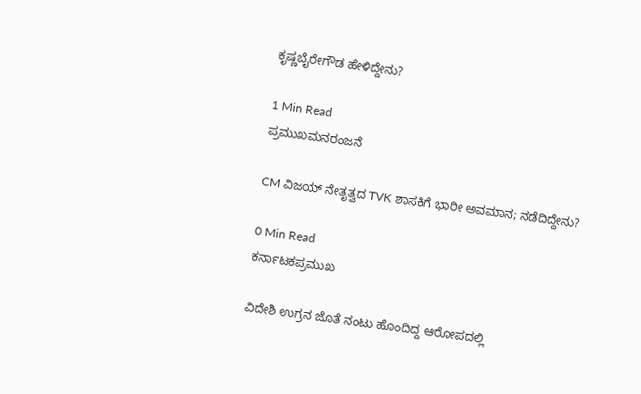ಕೃಷ್ಣಬೈರೇಗೌಡ ಹೇಳಿದ್ದೇನು?

1 Min Read
ಪ್ರಮುಖಮನರಂಜನೆ

CM ವಿಜಯ್‌ ನೇತೃತ್ವದ TVK ಶಾಸಕಿಗೆ ಭಾರೀ ಅವಮಾನ; ನಡೆದಿದ್ದೇನು?

0 Min Read
ಕರ್ನಾಟಕಪ್ರಮುಖ

ವಿದೇಶಿ ಉಗ್ರನ ಜೊತೆ ನಂಟು ಹೊಂದಿದ್ದ ಆರೋಪದಲ್ಲಿ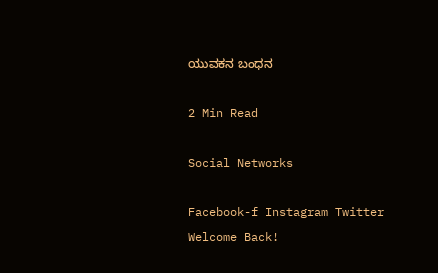ಯುವಕನ ಬಂಧನ

2 Min Read

Social Networks

Facebook-f Instagram Twitter
Welcome Back!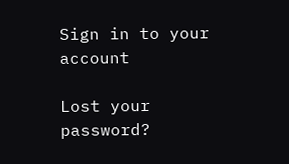Sign in to your account

Lost your password?